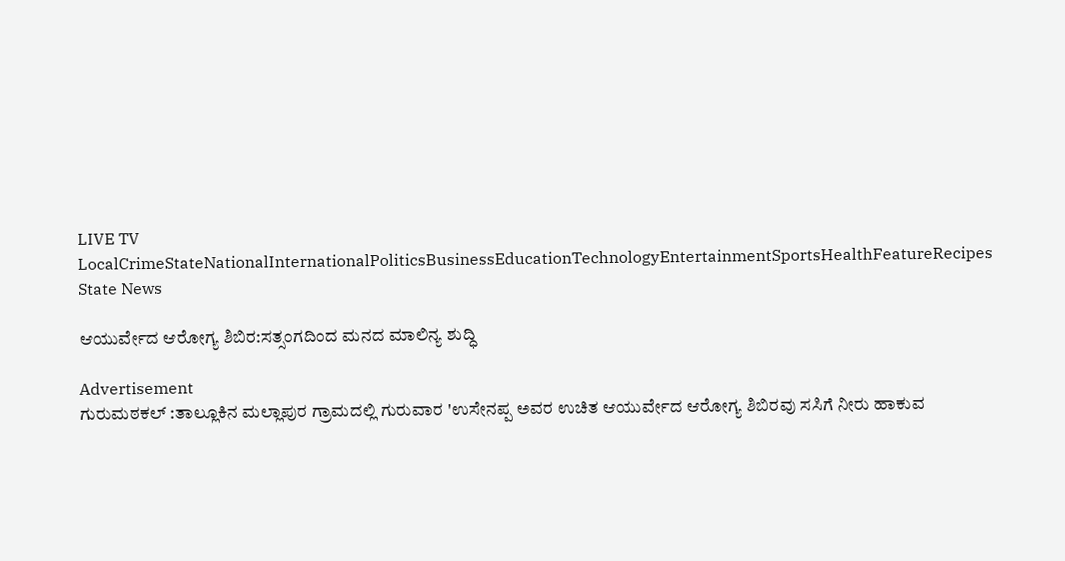LIVE TV LocalCrimeStateNationalInternationalPoliticsBusinessEducationTechnologyEntertainmentSportsHealthFeatureRecipes
State News

ಆಯುರ್ವೇದ ಆರೋಗ್ಯ ಶಿಬಿರ:ಸತ್ಸಂಗದಿಂದ ಮನದ ಮಾಲಿನ್ಯ ಶುದ್ಧಿ

Advertisement
ಗುರುಮಠಕಲ್‌ :ತಾಲ್ಲೂಕಿನ ಮಲ್ಲಾಪುರ ಗ್ರಾಮದಲ್ಲಿ ಗುರುವಾರ 'ಉಸೇನಪ್ಪ ‍ಅವರ ಉಚಿತ ಆಯುರ್ವೇದ ಆರೋಗ್ಯ ಶಿಬಿರವು ಸಸಿಗೆ ನೀರು ಹಾಕುವ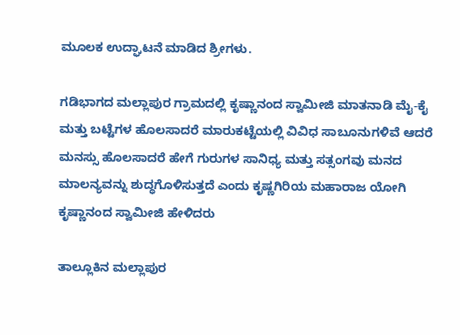ಮೂಲಕ ಉದ್ಘಾಟನೆ ಮಾಡಿದ ಶ್ರೀಗಳು.

ಗಡಿಭಾಗದ ಮಲ್ಲಾಪುರ ಗ್ರಾಮದಲ್ಲಿ ಕೃಷ್ಣಾನಂದ ಸ್ವಾಮೀಜಿ ಮಾತನಾಡಿ ಮೈ-ಕೈ ಮತ್ತು ಬಟ್ಟೆಗಳ ಹೊಲಸಾದರೆ ಮಾರುಕಟ್ಟೆಯಲ್ಲಿ ವಿವಿಧ ಸಾಬೂನುಗಳಿವೆ ಆದರೆ ಮನಸ್ಸು ಹೊಲಸಾದರೆ ಹೇಗೆ ಗುರುಗಳ ಸಾನಿಧ್ಯ ಮತ್ತು ಸತ್ಸಂಗವು ಮನದ ಮಾಲನ್ಯವನ್ನು ಶುದ್ಧಗೊಳಿಸುತ್ತದೆ ಎಂದು ಕೃಷ್ಣಗಿರಿಯ ಮಹಾರಾಜ ಯೋಗಿ ಕೃಷ್ಣಾನಂದ ಸ್ವಾಮೀಜಿ ಹೇಳಿದರು

ತಾಲ್ಲೂಕಿನ ಮಲ್ಲಾಪುರ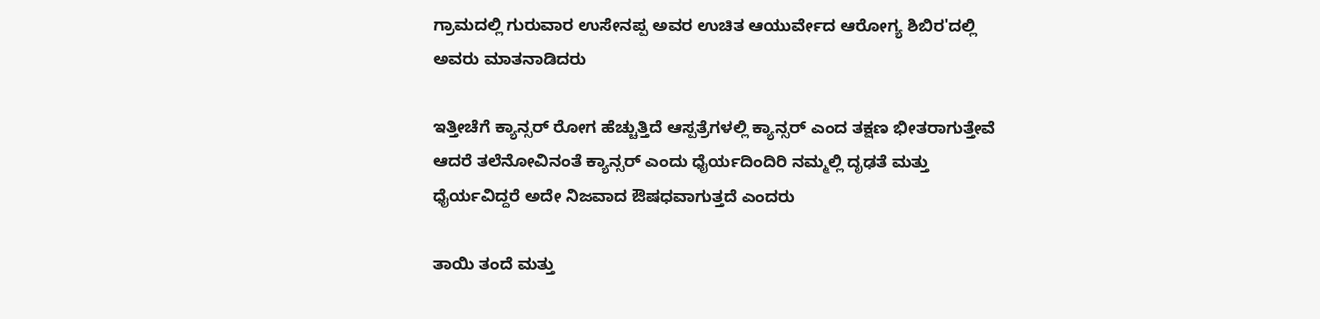ಗ್ರಾಮದಲ್ಲಿ ಗುರುವಾರ ಉಸೇನಪ್ಪ ‍ಅವರ ಉಚಿತ ಆಯುರ್ವೇದ ಆರೋಗ್ಯ ಶಿಬಿರ'ದಲ್ಲಿ ಅವರು ಮಾತನಾಡಿದ‍ರು

ಇತ್ತೀಚೆಗೆ ಕ್ಯಾನ್ಸರ್‌ ರೋಗ ಹೆಚ್ಚುತ್ತಿದೆ ಆಸ್ಪತ್ರೆಗಳಲ್ಲಿ ಕ್ಯಾನ್ಸರ್ ಎಂದ ತಕ್ಷಣ ಭೀತರಾಗುತ್ತೇವೆ ಆದರೆ ತಲೆನೋವಿನಂತೆ ಕ್ಯಾನ್ಸರ್ ಎಂದು ಧೈರ್ಯದಿಂದಿರಿ ನಮ್ಮಲ್ಲಿ ದೃಢತೆ ಮತ್ತು ಧೈರ್ಯವಿದ್ದರೆ ಅದೇ ನಿಜವಾದ ಔಷಧವಾಗುತ್ತದೆ ಎಂದರು

ತಾಯಿ ತಂದೆ ಮತ್ತು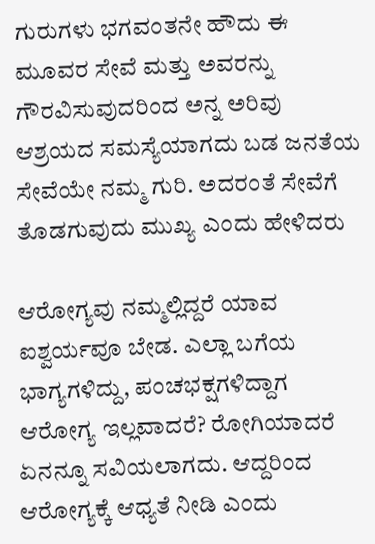ಗುರುಗಳು ಭಗವಂತನೇ ಹೌದು ಈ ಮೂವರ ಸೇವೆ ಮತ್ತು ಅವರನ್ನು ಗೌರವಿಸುವುದರಿಂದ ಅನ್ನ ಅರಿವು ಆಶ್ರಯದ ಸಮಸ್ಯೆಯಾಗದು ಬಡ ಜನತೆಯ ಸೇವೆಯೇ ನಮ್ಮ ಗುರಿ. ಅದರಂತೆ ಸೇವೆಗೆ ತೊಡಗುವುದು ಮುಖ್ಯ ಎಂದು ಹೇಳಿದರು

ಆರೋಗ್ಯವು ನಮ್ಮಲ್ಲಿದ್ದರೆ ಯಾವ ಐಶ್ವರ್ಯವೂ ಬೇಡ. ಎಲ್ಲಾ ಬಗೆಯ ಭಾಗ್ಯಗಳಿದ್ದು, ಪಂಚಭಕ್ಷಗಳಿದ್ದಾಗ ಆರೋಗ್ಯ ಇಲ್ಲವಾದರೆ? ರೋಗಿಯಾದರೆ ಏನನ್ನೂ ಸವಿಯಲಾಗದು. ಆದ್ದರಿಂದ ಆರೋಗ್ಯಕ್ಕೆ ಆಧ್ಯತೆ ನೀಡಿ ಎಂದು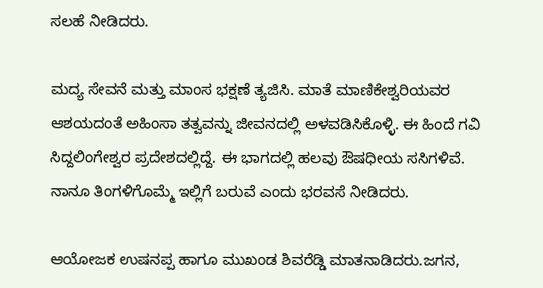ಸಲಹೆ ನೀಡಿದರು.

ಮದ್ಯ ಸೇವನೆ ಮತ್ತು ಮಾಂಸ ಭಕ್ಷಣೆ ತ್ಯಜಿಸಿ. ಮಾತೆ ಮಾಣಿಕೇಶ್ವರಿಯವರ ಆಶಯದಂತೆ ಅಹಿಂಸಾ ತತ್ವವನ್ನು ಜೀವನದಲ್ಲಿ ಅಳವಡಿಸಿಕೊಳ್ಳಿ. ಈ ಹಿಂದೆ ಗವಿ ಸಿದ್ದಲಿಂಗೇಶ್ವರ ಪ್ರದೇಶದಲ್ಲಿದ್ದೆ. ಈ ಭಾಗದಲ್ಲಿ ಹಲವು ಔಷಧೀಯ ಸಸಿಗಳಿವೆ. ನಾನೂ ತಿಂಗಳಿಗೊಮ್ಮೆ ಇಲ್ಲಿಗೆ ಬರುವೆ ಎಂದು ಭರವಸೆ ನೀಡಿದರು.

ಆಯೋಜಕ ಉಷನಪ್ಪ ಹಾಗೂ ಮುಖಂಡ ಶಿವರೆಡ್ಡಿ ಮಾತನಾಡಿದರು.ಜಗನ,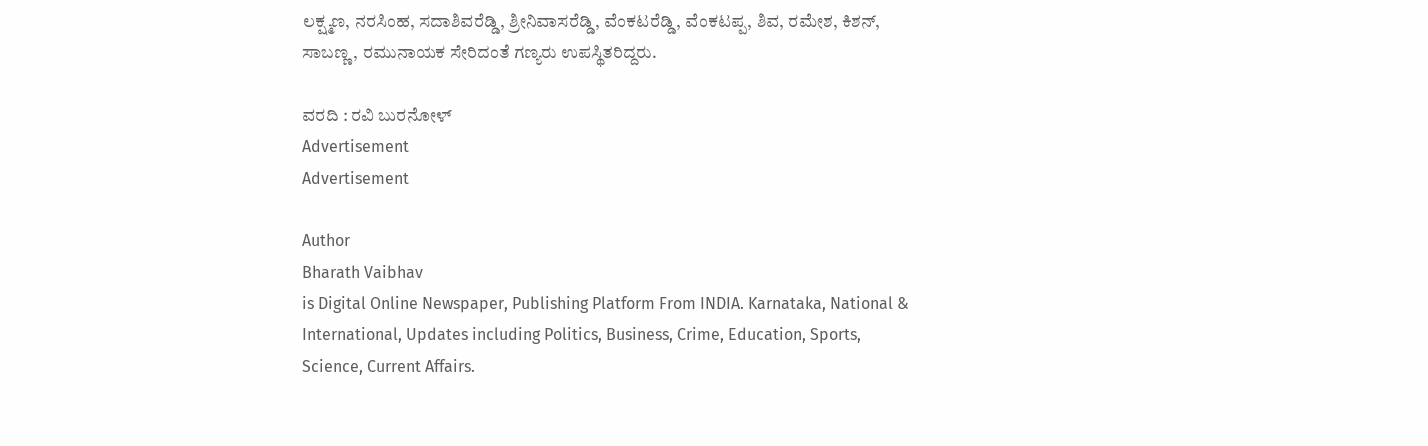ಲಕ್ಷ್ಮಣ, ನರಸಿಂಹ, ಸದಾಶಿವರೆಡ್ಡಿ, ಶ್ರೀನಿವಾಸರೆಡ್ಡಿ, ವೆಂಕಟರೆಡ್ಡಿ, ವೆಂಕಟಪ್ಪ, ಶಿವ, ರಮೇಶ, ಕಿಶನ್, ಸಾಬಣ್ಣ, ರಮುನಾಯಕ ಸೇರಿದಂತೆ ಗಣ್ಯರು ಉಪಸ್ಥಿತರಿದ್ದರು.

ವರದಿ : ರವಿ ಬುರನೋಳ್
Advertisement
Advertisement

Author
Bharath Vaibhav
is Digital Online Newspaper, Publishing Platform From INDIA. Karnataka, National & International, Updates including Politics, Business, Crime, Education, Sports, Science, Current Affairs.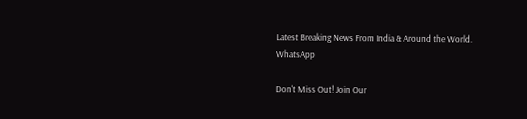Latest Breaking News From India & Around the World.
WhatsApp

Don't Miss Out! Join Our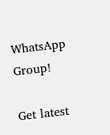WhatsApp Group!

Get latest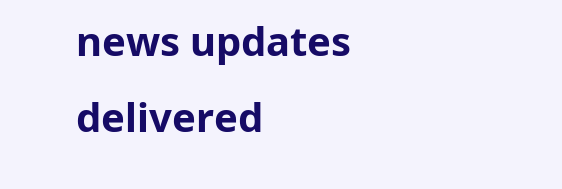news updates delivered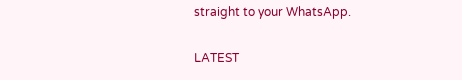straight to your WhatsApp.

LATEST